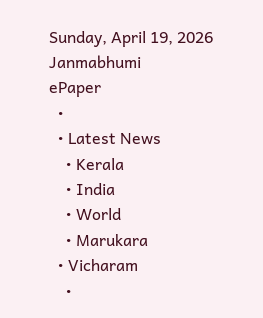Sunday, April 19, 2026
Janmabhumi
ePaper
  •
  • Latest News
    • Kerala
    • India
    • World
    • Marukara
  • Vicharam
    •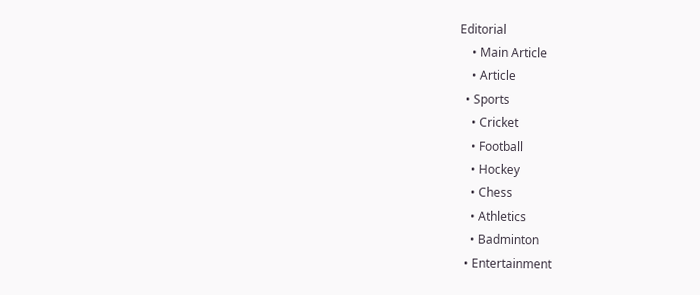Editorial
    • Main Article
    • Article
  • Sports
    • Cricket
    • Football
    • Hockey
    • Chess
    • Athletics
    • Badminton
  • Entertainment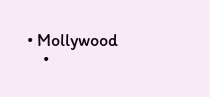• Mollywood
    •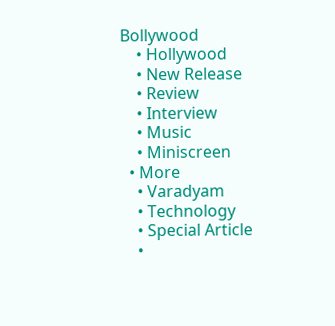Bollywood
    • Hollywood
    • New Release
    • Review
    • Interview
    • Music
    • Miniscreen
  • More
    • Varadyam
    • Technology
    • Special Article
    •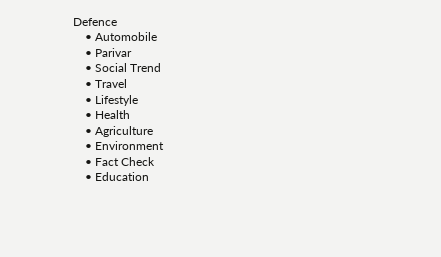Defence
    • Automobile
    • Parivar
    • Social Trend
    • Travel
    • Lifestyle
    • Health
    • Agriculture
    • Environment
    • Fact Check
    • Education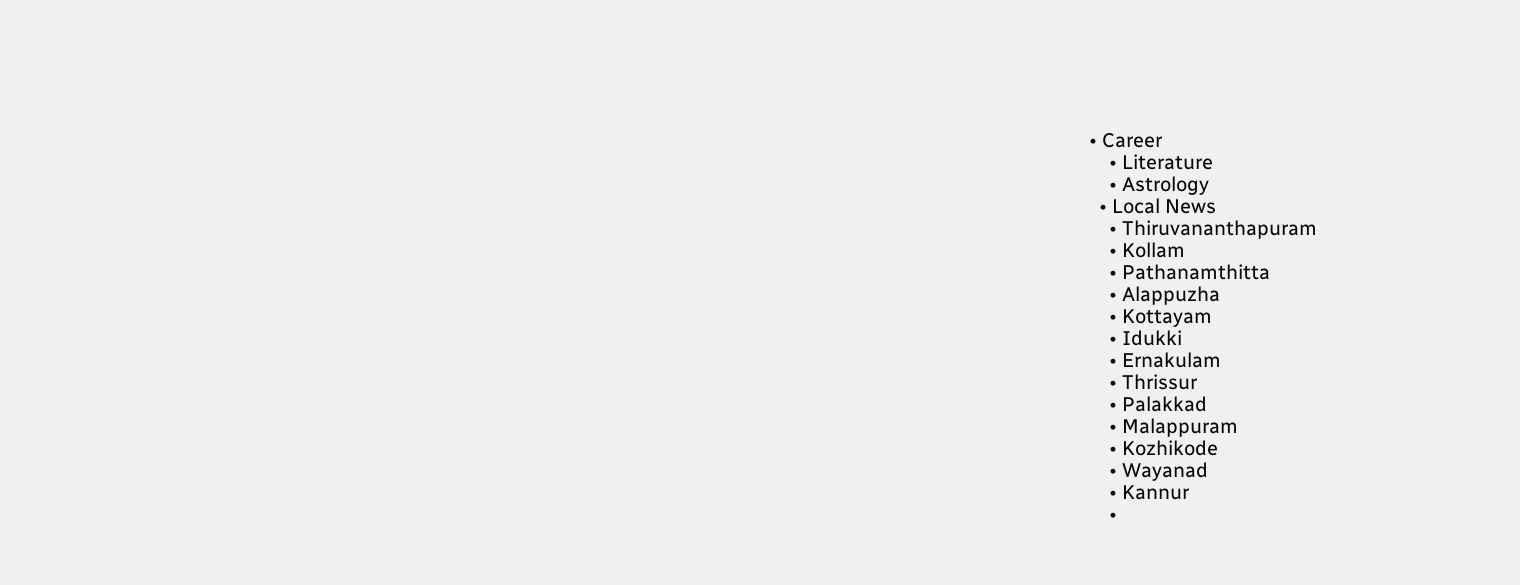• Career
    • Literature
    • Astrology
  • Local News
    • Thiruvananthapuram
    • Kollam
    • Pathanamthitta
    • Alappuzha
    • Kottayam
    • Idukki
    • Ernakulam
    • Thrissur
    • Palakkad
    • Malappuram
    • Kozhikode
    • Wayanad
    • Kannur
    •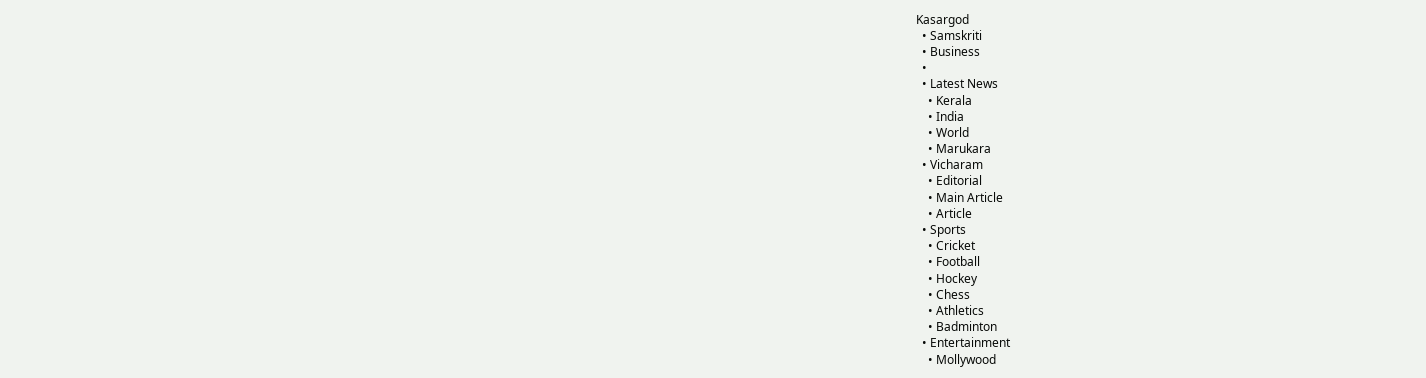Kasargod
  • Samskriti
  • Business
  •
  • Latest News
    • Kerala
    • India
    • World
    • Marukara
  • Vicharam
    • Editorial
    • Main Article
    • Article
  • Sports
    • Cricket
    • Football
    • Hockey
    • Chess
    • Athletics
    • Badminton
  • Entertainment
    • Mollywood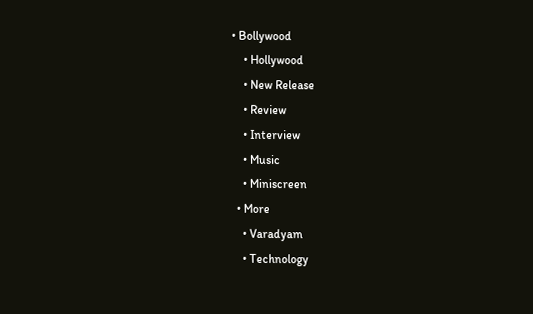• Bollywood
    • Hollywood
    • New Release
    • Review
    • Interview
    • Music
    • Miniscreen
  • More
    • Varadyam
    • Technology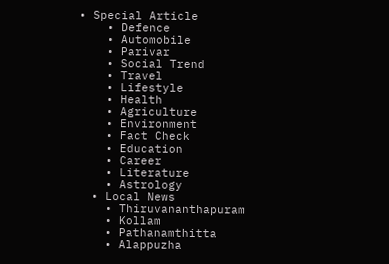• Special Article
    • Defence
    • Automobile
    • Parivar
    • Social Trend
    • Travel
    • Lifestyle
    • Health
    • Agriculture
    • Environment
    • Fact Check
    • Education
    • Career
    • Literature
    • Astrology
  • Local News
    • Thiruvananthapuram
    • Kollam
    • Pathanamthitta
    • Alappuzha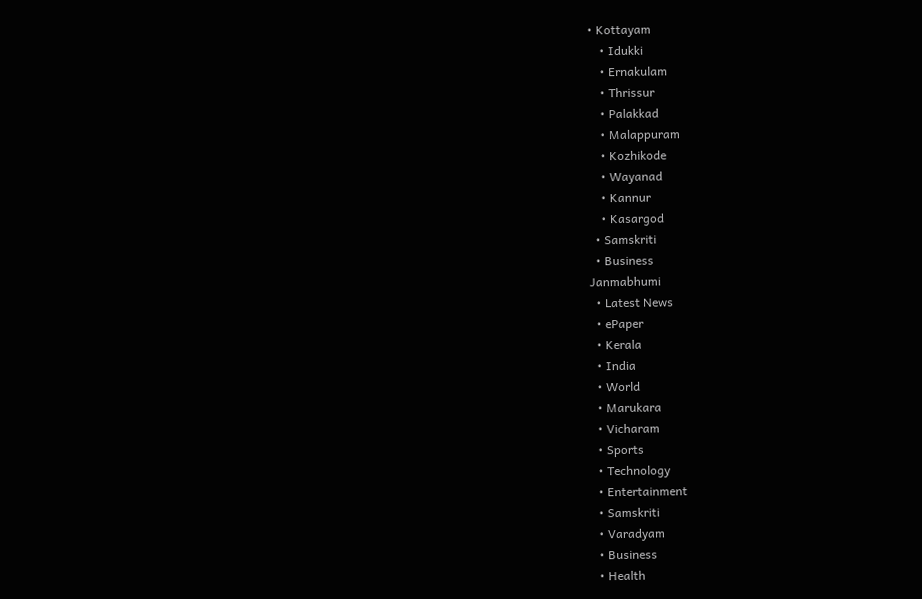• Kottayam
    • Idukki
    • Ernakulam
    • Thrissur
    • Palakkad
    • Malappuram
    • Kozhikode
    • Wayanad
    • Kannur
    • Kasargod
  • Samskriti
  • Business
Janmabhumi
  • Latest News
  • ePaper
  • Kerala
  • India
  • World
  • Marukara
  • Vicharam
  • Sports
  • Technology
  • Entertainment
  • Samskriti
  • Varadyam
  • Business
  • Health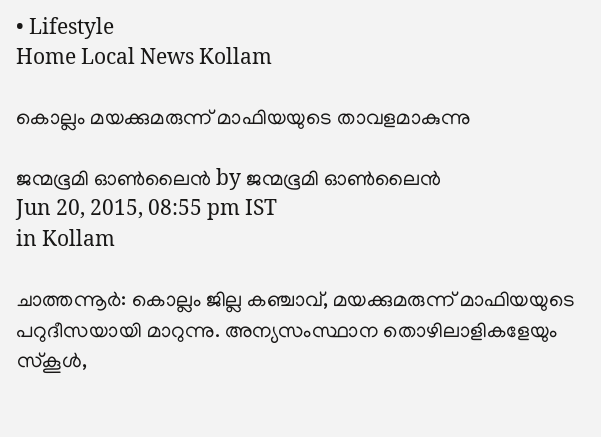• Lifestyle
Home Local News Kollam

കൊല്ലം മയക്കുമരുന്ന് മാഫിയയുടെ താവളമാകുന്നു

ജന്മഭൂമി ഓണ്‍ലൈന്‍ by ജന്മഭൂമി ഓണ്‍ലൈന്‍
Jun 20, 2015, 08:55 pm IST
in Kollam

ചാത്തന്നൂര്‍: കൊല്ലം ജില്ല കഞ്ചാവ്, മയക്കുമരുന്ന് മാഫിയയുടെ പറുദീസയായി മാറുന്നു. അന്യസംസ്ഥാന തൊഴിലാളികളേയും സ്‌കൂള്‍,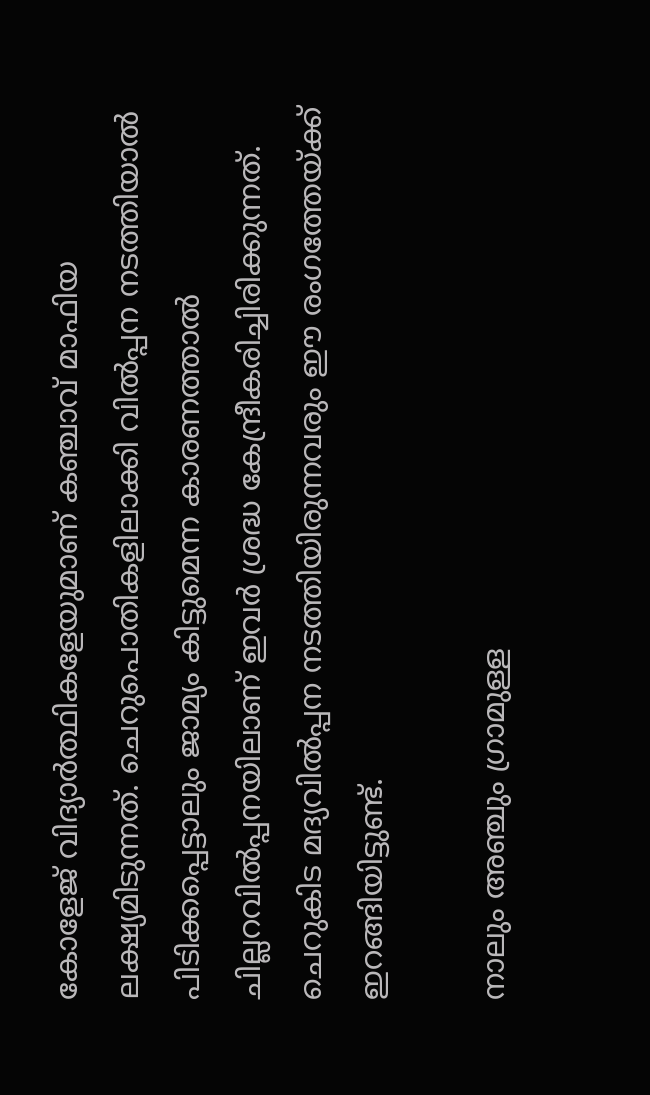കോളേജ് വിദ്യാര്‍ത്ഥികളേയുമാണ് കഞ്ചാവ് മാഫിയ ലക്ഷ്യമിടുന്നത്. ചെറുപൊതികളിലാക്കി വില്‍പ്പന നടത്തിയാല്‍ പിടിക്കപ്പെട്ടാലും ജാമ്യം കിട്ടുമെന്ന കാരണത്താല്‍ ചില്ലറവില്‍പ്പനയിലാണ് ഇവര്‍ ശ്രദ്ധ കേന്ദ്രീകരിച്ചിരിക്കുന്നത്. ചെറുകിട മദ്യവില്‍പ്പന നടത്തിയിരുന്നവരും ഈ രംഗത്തേയ്‌ക്ക് ഇറങ്ങിയിട്ടുണ്ട്.

നാലും അഞ്ചും ഗ്രാമുള്ള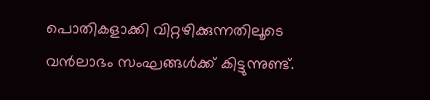പൊതികളാക്കി വിറ്റഴിക്കുന്നതിലൂടെ വന്‍ലാഭം സംഘങ്ങള്‍ക്ക് കിട്ടുന്നുണ്ട്.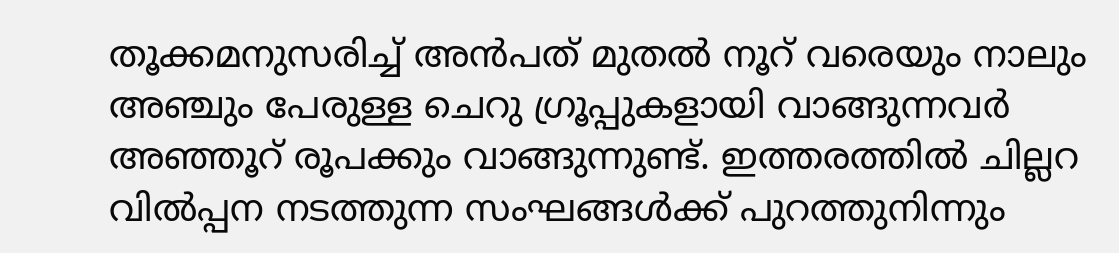തൂക്കമനുസരിച്ച് അന്‍പത് മുതല്‍ നൂറ് വരെയും നാലും അഞ്ചും പേരുള്ള ചെറു ഗ്രൂപ്പുകളായി വാങ്ങുന്നവര്‍ അഞ്ഞൂറ് രൂപക്കും വാങ്ങുന്നുണ്ട്. ഇത്തരത്തില്‍ ചില്ലറ വില്‍പ്പന നടത്തുന്ന സംഘങ്ങള്‍ക്ക് പുറത്തുനിന്നും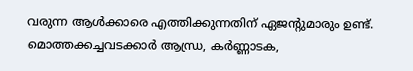വരുന്ന ആള്‍ക്കാരെ എത്തിക്കുന്നതിന് ഏജന്റുമാരും ഉണ്ട്. മൊത്തക്കച്ചവടക്കാര്‍ ആന്ധ്ര, കര്‍ണ്ണാടക,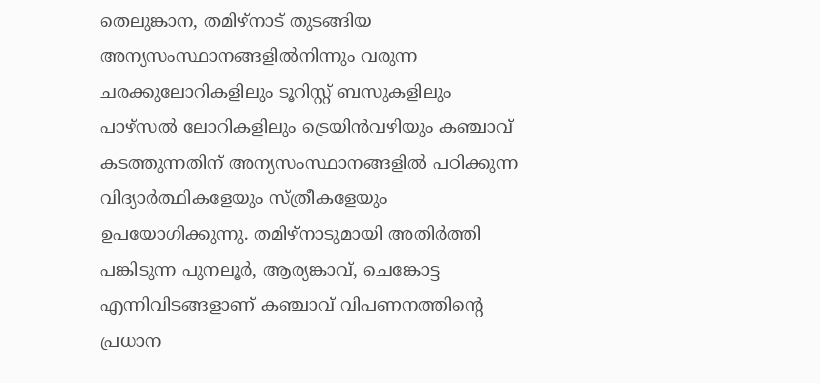തെലുങ്കാന, തമിഴ്‌നാട് തുടങ്ങിയ അന്യസംസ്ഥാനങ്ങളില്‍നിന്നും വരുന്ന ചരക്കുലോറികളിലും ടൂറിസ്റ്റ് ബസുകളിലും പാഴ്‌സല്‍ ലോറികളിലും ട്രെയിന്‍വഴിയും കഞ്ചാവ് കടത്തുന്നതിന് അന്യസംസ്ഥാനങ്ങളില്‍ പഠിക്കുന്ന വിദ്യാര്‍ത്ഥികളേയും സ്ത്രീകളേയും ഉപയോഗിക്കുന്നു. തമിഴ്‌നാടുമായി അതിര്‍ത്തി പങ്കിടുന്ന പുനലൂര്‍, ആര്യങ്കാവ്, ചെങ്കോട്ട എന്നിവിടങ്ങളാണ് കഞ്ചാവ് വിപണനത്തിന്റെ പ്രധാന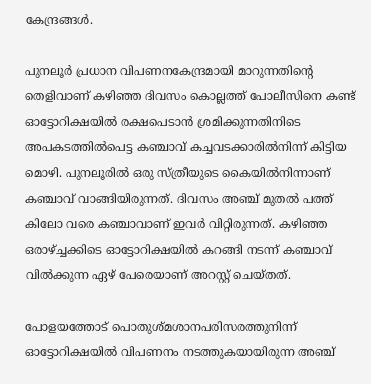കേന്ദ്രങ്ങള്‍.

പുനലൂര്‍ പ്രധാന വിപണനകേന്ദ്രമായി മാറുന്നതിന്റെ തെളിവാണ് കഴിഞ്ഞ ദിവസം കൊല്ലത്ത് പോലീസിനെ കണ്ട് ഓട്ടോറിക്ഷയില്‍ രക്ഷപെടാന്‍ ശ്രമിക്കുന്നതിനിടെ അപകടത്തില്‍പെട്ട കഞ്ചാവ് കച്ചവടക്കാരില്‍നിന്ന് കിട്ടിയ മൊഴി. പുനലൂരില്‍ ഒരു സ്ത്രീയുടെ കൈയില്‍നിന്നാണ് കഞ്ചാവ് വാങ്ങിയിരുന്നത്. ദിവസം അഞ്ച് മുതല്‍ പത്ത് കിലോ വരെ കഞ്ചാവാണ് ഇവര്‍ വിറ്റിരുന്നത്. കഴിഞ്ഞ ഒരാഴ്‌ച്ചക്കിടെ ഓട്ടോറിക്ഷയില്‍ കറങ്ങി നടന്ന് കഞ്ചാവ് വില്‍ക്കുന്ന ഏഴ് പേരെയാണ് അറസ്റ്റ് ചെയ്തത്.

പോളയത്തോട് പൊതുശ്മശാനപരിസരത്തുനിന്ന് ഓട്ടോറിക്ഷയില്‍ വിപണനം നടത്തുകയായിരുന്ന അഞ്ച്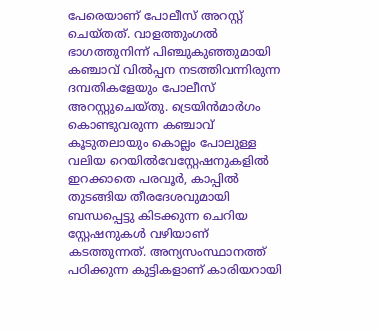പേരെയാണ് പോലീസ് അറസ്റ്റ് ചെയ്തത്. വാളത്തുംഗല്‍ ഭാഗത്തുനിന്ന് പിഞ്ചുകുഞ്ഞുമായി കഞ്ചാവ് വില്‍പ്പന നടത്തിവന്നിരുന്ന ദമ്പതികളേയും പോലീസ് അറസ്റ്റുചെയ്തു. ട്രെയിന്‍മാര്‍ഗം കൊണ്ടുവരുന്ന കഞ്ചാവ് കൂടുതലായും കൊല്ലം പോലുള്ള വലിയ റെയില്‍വേസ്റ്റേഷനുകളില്‍ ഇറക്കാതെ പരവൂര്‍, കാപ്പില്‍ തുടങ്ങിയ തീരദേശവുമായി ബന്ധപ്പെട്ടു കിടക്കുന്ന ചെറിയ സ്റ്റേഷനുകള്‍ വഴിയാണ് കടത്തുന്നത്. അന്യസംസ്ഥാനത്ത് പഠിക്കുന്ന കുട്ടികളാണ് കാരിയറായി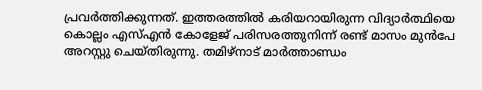പ്രവര്‍ത്തിക്കുന്നത്. ഇത്തരത്തില്‍ കരിയറായിരുന്ന വിദ്യാര്‍ത്ഥിയെ കൊല്ലം എസ്എന്‍ കോളേജ് പരിസരത്തുനിന്ന് രണ്ട് മാസം മുന്‍പേ അറസ്റ്റു ചെയ്തിരുന്നു. തമിഴ്‌നാട് മാര്‍ത്താണ്ഡം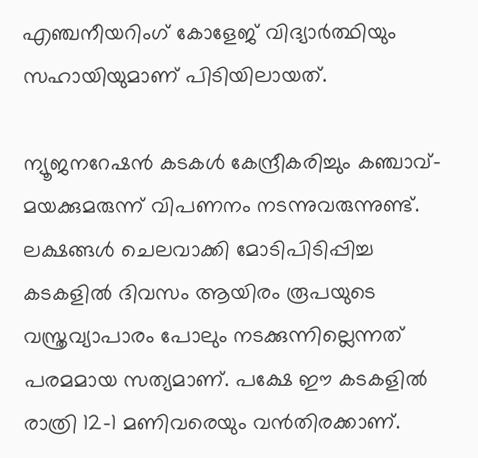എഞ്ചനീയറിംഗ് കോളേജ് വിദ്യാര്‍ത്ഥിയും സഹായിയുമാണ് പിടിയിലായത്.

ന്യൂജനറേഷന്‍ കടകള്‍ കേന്ദ്രീകരിച്ചും കഞ്ചാവ്- മയക്കുമരുന്ന് വിപണനം നടന്നുവരുന്നുണ്ട്. ലക്ഷങ്ങള്‍ ചെലവാക്കി മോടിപിടിപ്പിച്ച കടകളില്‍ ദിവസം ആയിരം രൂപയുടെ വസ്ത്രവ്യാപാരം പോലും നടക്കുന്നില്ലെന്നത് പരമമായ സത്യമാണ്. പക്ഷേ ഈ കടകളില്‍ രാത്രി 12-1 മണിവരെയും വന്‍തിരക്കാണ്.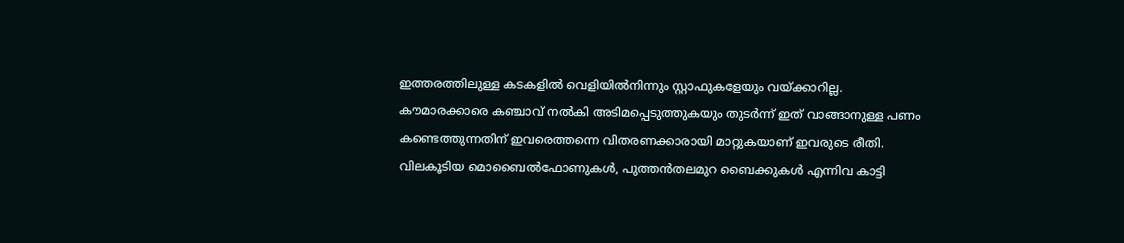ഇത്തരത്തിലുള്ള കടകളില്‍ വെളിയില്‍നിന്നും സ്റ്റാഫുകളേയും വയ്‌ക്കാറില്ല. കൗമാരക്കാരെ കഞ്ചാവ് നല്‍കി അടിമപ്പെടുത്തുകയും തുടര്‍ന്ന് ഇത് വാങ്ങാനുള്ള പണം കണ്ടെത്തുന്നതിന് ഇവരെത്തന്നെ വിതരണക്കാരായി മാറ്റുകയാണ് ഇവരുടെ രീതി. വിലകൂടിയ മൊബൈല്‍ഫോണുകള്‍, പുത്തന്‍തലമുറ ബൈക്കുകള്‍ എന്നിവ കാട്ടി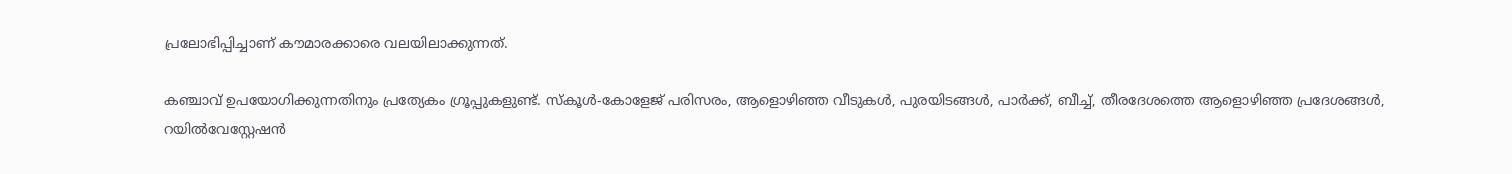പ്രലോഭിപ്പിച്ചാണ് കൗമാരക്കാരെ വലയിലാക്കുന്നത്.

കഞ്ചാവ് ഉപയോഗിക്കുന്നതിനും പ്രത്യേകം ഗ്രൂപ്പുകളുണ്ട്. സ്‌കൂള്‍-കോളേജ് പരിസരം, ആളൊഴിഞ്ഞ വീടുകള്‍, പുരയിടങ്ങള്‍, പാര്‍ക്ക്, ബീച്ച്, തീരദേശത്തെ ആളൊഴിഞ്ഞ പ്രദേശങ്ങള്‍, റയില്‍വേസ്റ്റേഷന്‍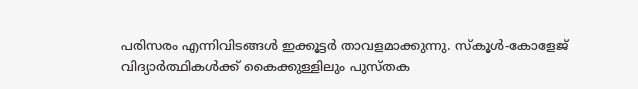പരിസരം എന്നിവിടങ്ങള്‍ ഇക്കൂട്ടര്‍ താവളമാക്കുന്നു. സ്‌കൂള്‍-കോളേജ് വിദ്യാര്‍ത്ഥികള്‍ക്ക് കൈക്കുള്ളിലും പുസ്തക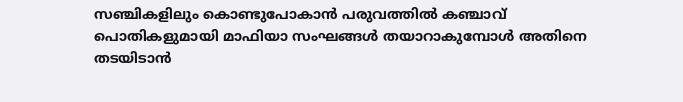സഞ്ചികളിലും കൊണ്ടുപോകാന്‍ പരുവത്തില്‍ കഞ്ചാവ് പൊതികളുമായി മാഫിയാ സംഘങ്ങള്‍ തയാറാകുമ്പോള്‍ അതിനെ തടയിടാന്‍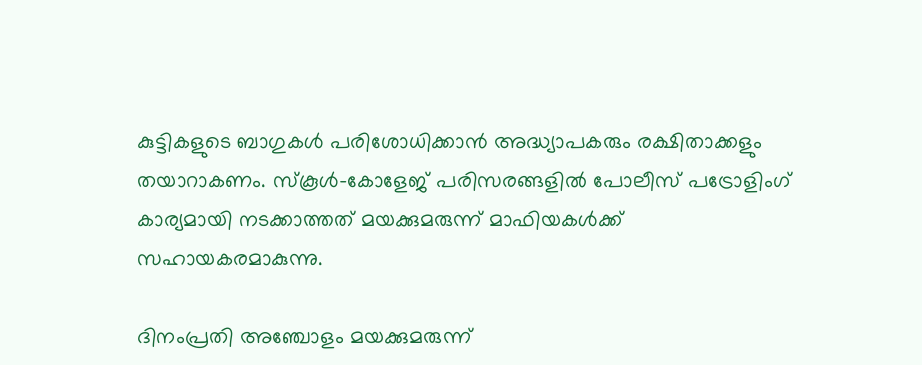കുട്ടികളുടെ ബാഗുകള്‍ പരിശോധിക്കാന്‍ അദ്ധ്യാപകരും രക്ഷിതാക്കളും തയാറാകണം. സ്‌കൂള്‍-കോളേജ് പരിസരങ്ങളില്‍ പോലീസ് പട്രോളിംഗ് കാര്യമായി നടക്കാത്തത് മയക്കുമരുന്ന് മാഫിയകള്‍ക്ക് സഹായകരമാകുന്നു.

ദിനംപ്രതി അഞ്ചോളം മയക്കുമരുന്ന്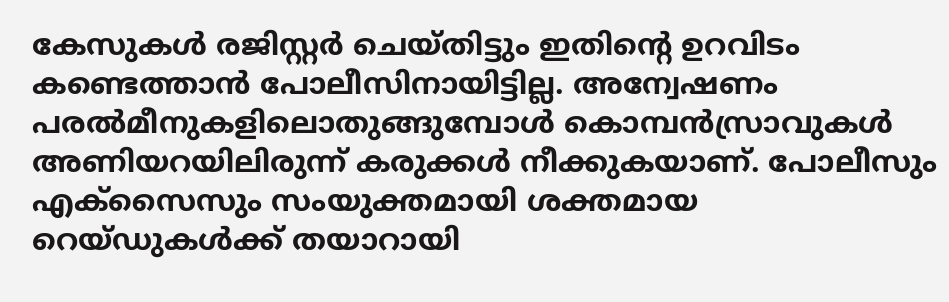കേസുകള്‍ രജിസ്റ്റര്‍ ചെയ്തിട്ടും ഇതിന്റെ ഉറവിടം കണ്ടെത്താന്‍ പോലീസിനായിട്ടില്ല. അന്വേഷണം പരല്‍മീനുകളിലൊതുങ്ങുമ്പോള്‍ കൊമ്പന്‍സ്രാവുകള്‍ അണിയറയിലിരുന്ന് കരുക്കള്‍ നീക്കുകയാണ്. പോലീസും എക്‌സൈസും സംയുക്തമായി ശക്തമായ റെയ്ഡുകള്‍ക്ക് തയാറായി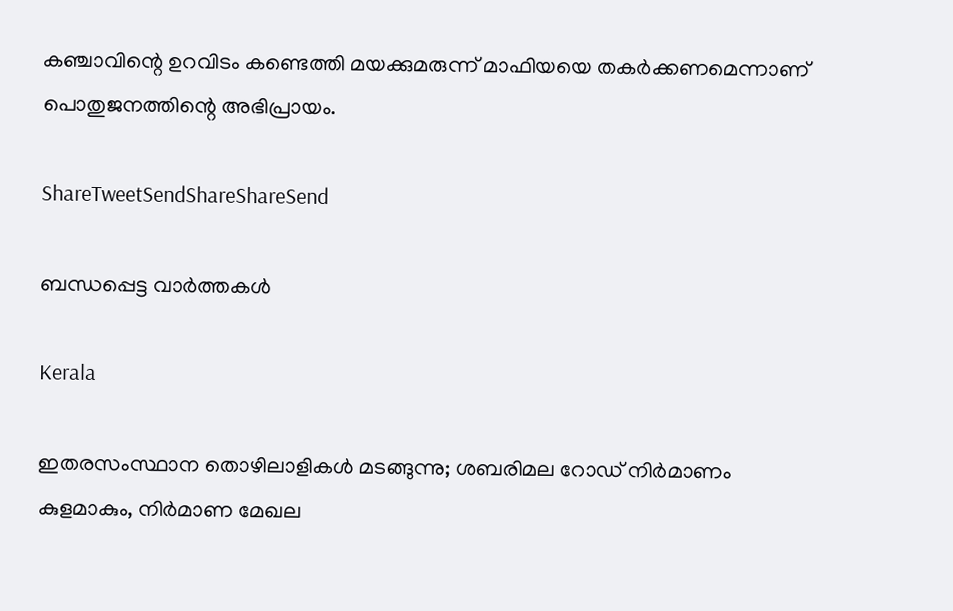കഞ്ചാവിന്റെ ഉറവിടം കണ്ടെത്തി മയക്കുമരുന്ന് മാഫിയയെ തകര്‍ക്കണമെന്നാണ് പൊതുജനത്തിന്റെ അഭിപ്രായം.

ShareTweetSendShareShareSend

ബന്ധപ്പെട്ട വാര്‍ത്തകള്‍

Kerala

ഇതരസംസ്ഥാന തൊഴിലാളികള്‍ മടങ്ങുന്നു; ശബരിമല റോഡ് നിര്‍മാണം കുളമാകും, നിര്‍മാണ മേഖല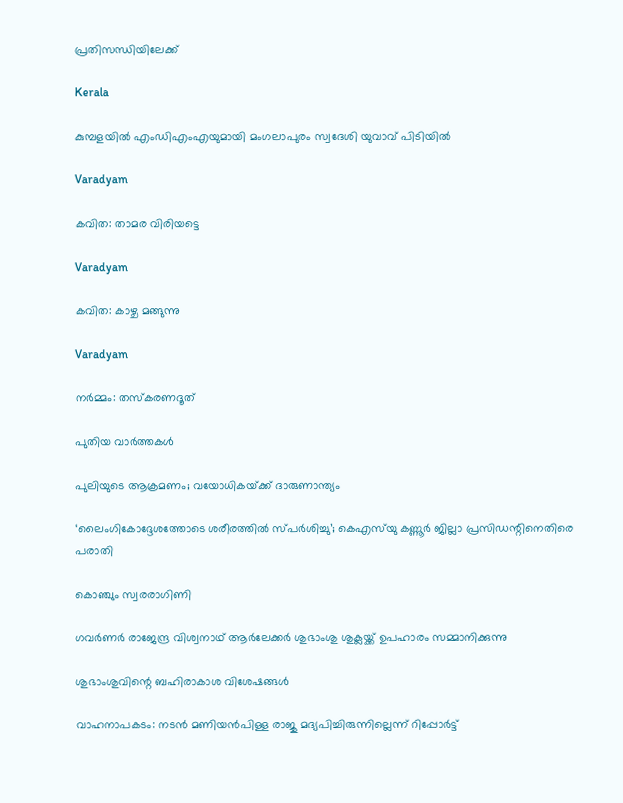പ്രതിസന്ധിയിലേക്ക്

Kerala

കുമ്പളയിൽ എംഡിഎംഎയുമായി മംഗലാപുരം സ്വദേശി യുവാവ് പിടിയിൽ

Varadyam

കവിത: താമര വിരിയട്ടെ

Varadyam

കവിത: കാഴ്ച മങ്ങുന്നു

Varadyam

നര്‍മ്മം: തസ്‌കരണദൂത്

പുതിയ വാര്‍ത്തകള്‍

പുലിയുടെ ആക്രമണം; വയോധികയ്‌ക്ക് ദാരുണാന്ത്യം

‘ലൈംഗികോദ്ദേശത്തോടെ ശരീരത്തില്‍ സ്പര്‍ശിച്ചു’; കെഎസ്‍യു കണ്ണൂർ ജില്ലാ പ്രസിഡന്റിനെതിരെ പരാതി

കൊഞ്ചും സ്വരരാഗിണി

ഗവര്‍ണര്‍ രാജേന്ദ്ര വിശ്വനാഥ് ആര്‍ലേക്കര്‍ ശുഭാംശു ശുക്ലയ്ക്ക് ഉപഹാരം സമ്മാനിക്കുന്നു

ശുഭാംശുവിന്റെ ബഹിരാകാശ വിശേഷങ്ങള്‍

വാഹനാപകടം: നടൻ മണിയൻപിള്ള രാജു മദ്യപിച്ചിരുന്നില്ലെന്ന് റിപ്പോർട്ട്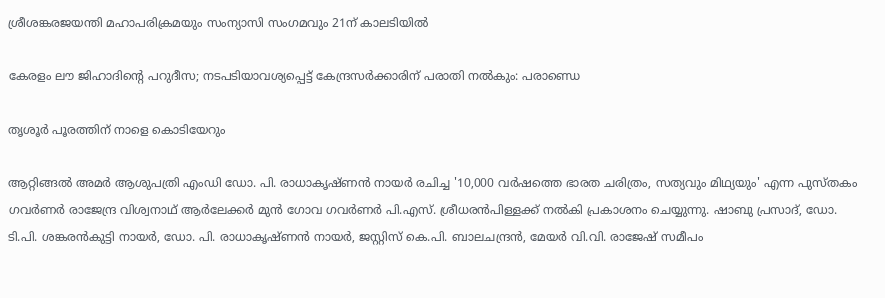ശ്രീശങ്കരജയന്തി മഹാപരിക്രമയും സംന്യാസി സംഗമവും 21ന് കാലടിയില്‍

കേരളം ലൗ ജിഹാദിന്റെ പറുദീസ; നടപടിയാവശ്യപ്പെട്ട് കേന്ദ്രസര്‍ക്കാരിന് പരാതി നല്‍കും: പരാണ്ഡെ

തൃശൂര്‍ പൂരത്തിന് നാളെ കൊടിയേറും

ആറ്റിങ്ങല്‍ അമര്‍ ആശുപത്രി എംഡി ഡോ. പി. രാധാകൃഷ്ണന്‍ നായര്‍ രചിച്ച '10,000 വര്‍ഷത്തെ ഭാരത ചരിത്രം, സത്യവും മിഥ്യയും' എന്ന പുസ്തകം ഗവര്‍ണര്‍ രാജേന്ദ്ര വിശ്വനാഥ് ആര്‍ലേക്കര്‍ മുന്‍ ഗോവ ഗവര്‍ണര്‍ പി.എസ്. ശ്രീധരന്‍പിള്ളക്ക് നല്‍കി പ്രകാശനം ചെയ്യുന്നു. ഷാബു പ്രസാദ്, ഡോ. ടി.പി. ശങ്കരന്‍കുട്ടി നായര്‍, ഡോ. പി. രാധാകൃഷ്ണന്‍ നായര്‍, ജസ്റ്റിസ് കെ.പി. ബാലചന്ദ്രന്‍, മേയര്‍ വി.വി. രാജേഷ് സമീപം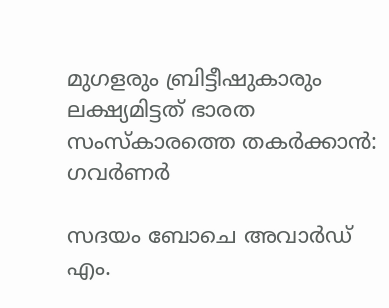മുഗളരും ബ്രിട്ടീഷുകാരും ലക്ഷ്യമിട്ടത് ഭാരത സംസ്‌കാരത്തെ തകര്‍ക്കാന്‍: ഗവര്‍ണര്‍

സദയം ബോചെ അവാര്‍ഡ് എം.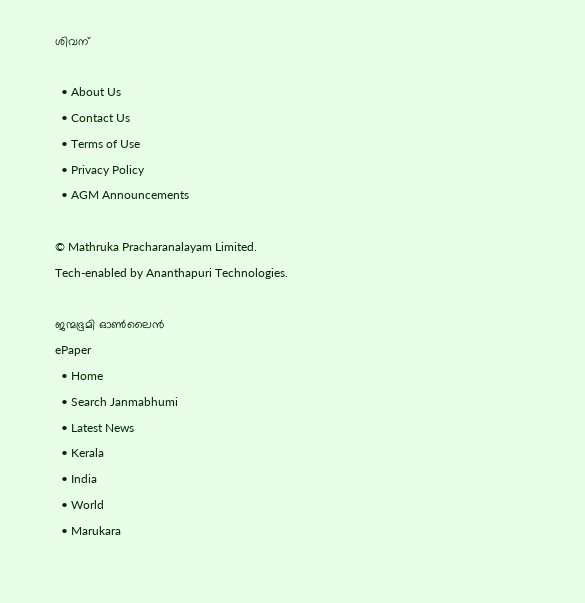ശിവന്

  • About Us
  • Contact Us
  • Terms of Use
  • Privacy Policy
  • AGM Announcements

© Mathruka Pracharanalayam Limited.
Tech-enabled by Ananthapuri Technologies.

ജന്മഭൂമി ഓണ്‍ലൈന്‍
ePaper
  • Home
  • Search Janmabhumi
  • Latest News
  • Kerala
  • India
  • World
  • Marukara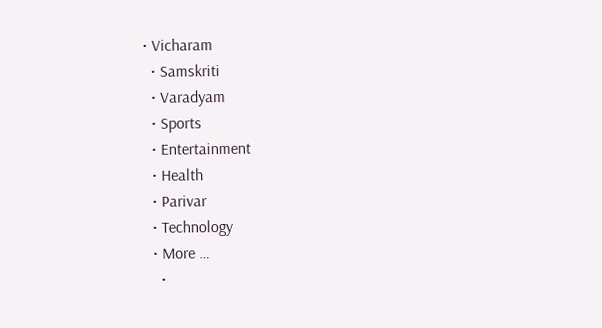• Vicharam
  • Samskriti
  • Varadyam
  • Sports
  • Entertainment
  • Health
  • Parivar
  • Technology
  • More …
    •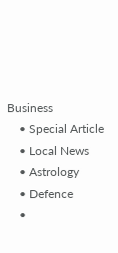Business
    • Special Article
    • Local News
    • Astrology
    • Defence
    •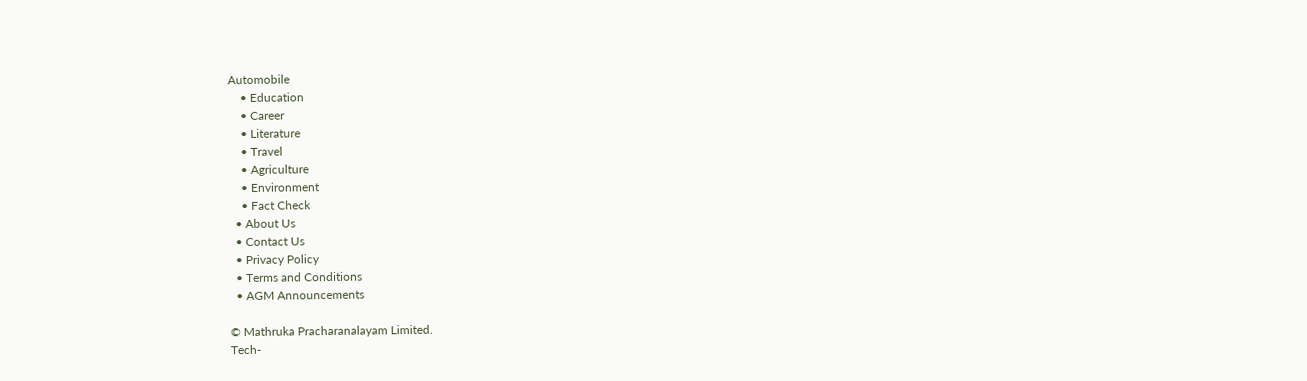Automobile
    • Education
    • Career
    • Literature
    • Travel
    • Agriculture
    • Environment
    • Fact Check
  • About Us
  • Contact Us
  • Privacy Policy
  • Terms and Conditions
  • AGM Announcements

© Mathruka Pracharanalayam Limited.
Tech-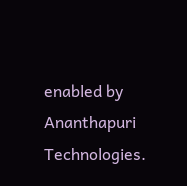enabled by Ananthapuri Technologies.